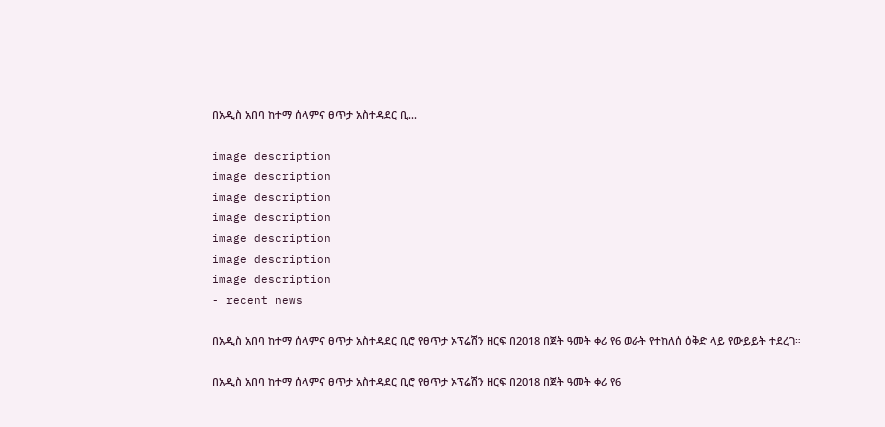በአዲስ አበባ ከተማ ሰላምና ፀጥታ አስተዳደር ቢ...

image description
image description
image description
image description
image description
image description
image description
- recent news

በአዲስ አበባ ከተማ ሰላምና ፀጥታ አስተዳደር ቢሮ የፀጥታ ኦፕሬሽን ዘርፍ በ2018 በጀት ዓመት ቀሪ የ6 ወራት የተከለሰ ዕቅድ ላይ የውይይት ተደረገ።

በአዲስ አበባ ከተማ ሰላምና ፀጥታ አስተዳደር ቢሮ የፀጥታ ኦፕሬሽን ዘርፍ በ2018 በጀት ዓመት ቀሪ የ6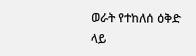ወራት የተከለሰ ዕቅድ ላይ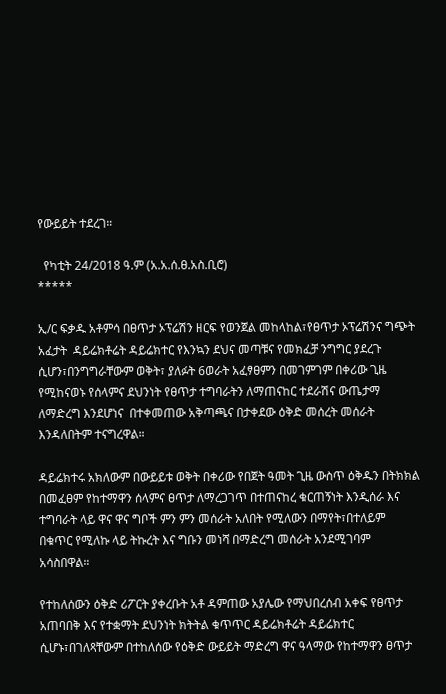የውይይት ተደረገ።

  የካቲት 24/2018 ዓ.ም (አ.አ.ሰ.ፀ.አስ.ቢሮ)
*****

ኢ/ር ፍቃዱ አቶምሳ በፀጥታ ኦፕሬሽን ዘርፍ የወንጀል መከላከል፣የፀጥታ ኦፕሬሽንና ግጭት አፈታት  ዳይሬክቶሬት ዳይሬክተር የእንኳን ደህና መጣቹና የመክፈቻ ንግግር ያደረጉ ሲሆን፣በንግግራቸውም ወቅት፣ ያለፉት 6ወራት አፈፃፀምን በመገምገም በቀሪው ጊዜ የሚከናወኑ የሰላምና ደህንነት የፀጥታ ተግባራትን ለማጠናከር ተደራሽና ውጤታማ ለማድረግ እንደሆነና  በተቀመጠው አቅጣጫና በታቀደው ዕቅድ መሰረት መሰራት እንዳለበትም ተናግረዋል።

ዳይሬክተሩ አክለውም በውይይቱ ወቅት በቀሪው የበጀት ዓመት ጊዜ ውስጥ ዕቅዱን በትክክል በመፈፀም የከተማዋን ሰላምና ፀጥታ ለማረጋገጥ በተጠናከረ ቁርጠኝነት እንዲሰራ እና ተግባራት ላይ ዋና ዋና ግቦች ምን ምን መሰራት አለበት የሚለውን በማየት፣በተለይም በቁጥር የሚለኩ ላይ ትኩረት እና ግቡን መነሻ በማድረግ መሰራት አንደሚገባም አሳስበዋል።

የተከለሰውን ዕቅድ ሪፖርት ያቀረቡት አቶ ዳምጠው አያሌው የማህበረሰብ አቀፍ የፀጥታ አጠባበቅ እና የተቋማት ደህንነት ክትትል ቁጥጥር ዳይሬክቶሬት ዳይሬክተር ሲሆኑ፣በገለጻቸውም በተከለሰው የዕቅድ ውይይት ማድረግ ዋና ዓላማው የከተማዋን ፀጥታ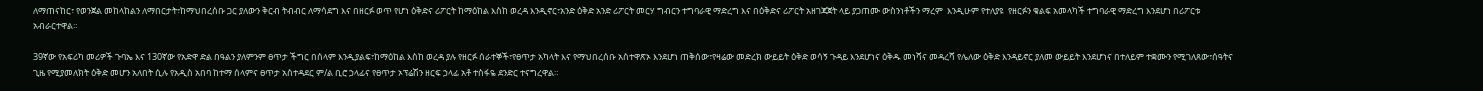ለማጠናከር፣ የወንጀል መከላከልን ለማበርታት፣ከማህበረሰቡ ጋር ያለውን ቅርብ ትብብር ለማሳደግ እና በዘርፉ ወጥ የሆነ ዕቅድና ሪፖርት ከማዕከል እስከ ወረዳ እንዲኖር፣አንድ ዕቅድ አንድ ሪፖርት መርሃ ግብርን ተግባራዊ ማድረግ እና በዕቅድና ሪፖርት አዘገጃጀት ላይ ያጋጠሙ ውስንነቶችን ማረም  እንዲሁም የተለያዩ  የዘርፉን ቁልፍ አመላካች ተግባራዊ ማድረግ እንደሆነ በሪፖርቱ አብራርተዋል።

39ኛው የአፍሪካ መሪዎች ጉባኤ እና 130ኛው የአድዋ ድል በዓልን ያለምንም ፀጥታ ችግር በሰላም እንዲያልፍ፣ከማዕከል እስከ ወረዳ ያሉ የዘርፉ ሰራተኞች፣የፀጥታ አካላት እና የማህበረሰቡ አስተዋጽኦ እንደሆነ ጠቅሰው፣የዛሬው መድረክ ውይይት ዕቅድ ወሳኝ ጉዳይ እንደሆነና ዕቅዱ መነሻና መዳረሻ የሌለው ዕቅድ እንዳይኖር ያለመ ውይይት እንደሆነና በተለይም ተቋሙን የሚገለጸው፣ሰዓትና ጊዜ የሚያመለክት ዕቅድ መሆን አለበት ሲሉ የአዲስ አበባ ከተማ ሰላምና ፀጥታ አስተዳደር ም/ል ቢሮ ኃላፊና የፀጥታ ኦፕሬሽን ዘርፍ ኃላፊ አቶ ተስፋዬ ደንድር ተናግረዋል።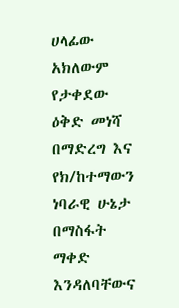ሀላፊው አክለውም የታቀደው ዕቅድ መነሻ በማድረግ እና የክ/ከተማውን ነባራዊ ሁኔታ በማስፋት ማቀድ እንዳለባቸውና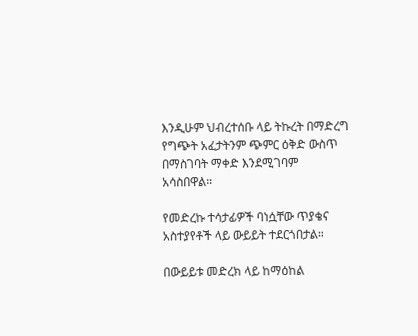እንዲሁም ህብረተሰቡ ላይ ትኩረት በማድረግ የግጭት አፈታትንም ጭምር ዕቅድ ውስጥ በማስገባት ማቀድ እንደሚገባም አሳስበዋል።

የመድረኩ ተሳታፊዎች ባነሷቸው ጥያቄና አስተያየቶች ላይ ውይይት ተደርጎበታል።

በውይይቱ መድረክ ላይ ከማዕከል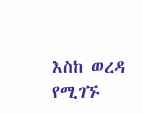እስከ ወረዳ የሚገኙ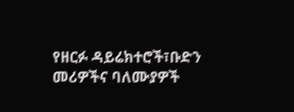የዘርፉ ዳይሬክተሮች፣ቡድን መሪዎችና ባለሙያዎች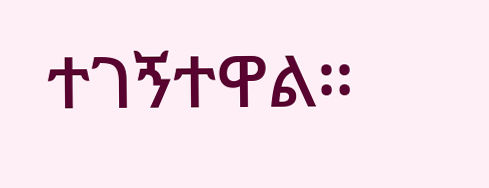ተገኝተዋል።